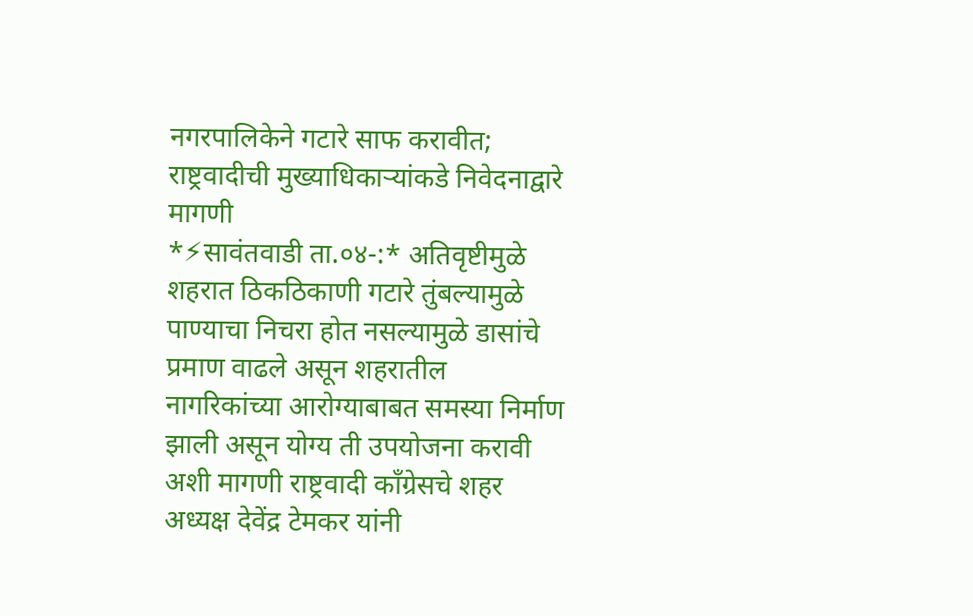नगरपालिकेने गटारे साफ करावीत; राष्ट्रवादीची मुख्याधिकाऱ्यांकडे निवेदनाद्वारे मागणी
*⚡सावंतवाडी ता.०४-:* अतिवृष्टीमुळे शहरात ठिकठिकाणी गटारे तुंबल्यामुळे पाण्याचा निचरा होत नसल्यामुळे डासांचे प्रमाण वाढले असून शहरातील नागरिकांच्या आरोग्याबाबत समस्या निर्माण झाली असून योग्य ती उपयोजना करावी अशी मागणी राष्ट्रवादी काँग्रेसचे शहर अध्यक्ष देवेंद्र टेमकर यांनी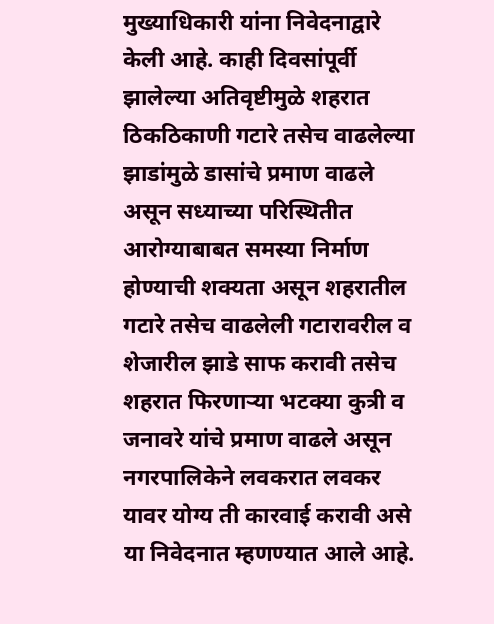मुख्याधिकारी यांना निवेदनाद्वारे केली आहे. काही दिवसांपूर्वी झालेल्या अतिवृष्टीमुळे शहरात ठिकठिकाणी गटारे तसेच वाढलेल्या झाडांमुळे डासांचे प्रमाण वाढले असून सध्याच्या परिस्थितीत आरोग्याबाबत समस्या निर्माण होण्याची शक्यता असून शहरातील गटारे तसेच वाढलेली गटारावरील व शेजारील झाडे साफ करावी तसेच शहरात फिरणाऱ्या भटक्या कुत्री व जनावरे यांचे प्रमाण वाढले असून नगरपालिकेने लवकरात लवकर यावर योग्य ती कारवाई करावी असे या निवेदनात म्हणण्यात आले आहे.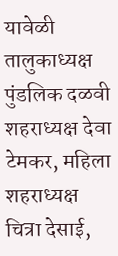यावेळी तालुकाध्यक्ष पुंडलिक दळवी शहराध्यक्ष देवा टेमकर, महिला शहराध्यक्ष चित्रा देसाई,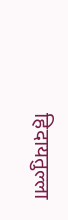हिदायतुल्ला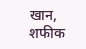खान, शफीक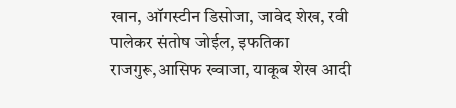खान, ऑगस्टीन डिसोजा, जावेद शेख, रवी पालेकर संतोष जोईल, इफतिका राजगुरू,आसिफ ख्वाजा, याकूब शेख आदी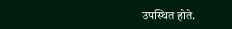उपस्थित होते.